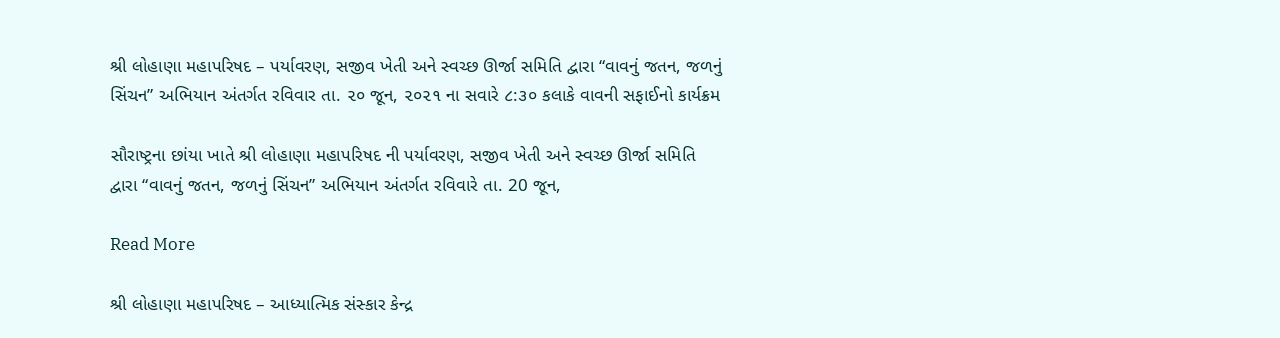શ્રી લોહાણા મહાપરિષદ – પર્યાવરણ, સજીવ ખેતી અને સ્વચ્છ ઊર્જા સમિતિ દ્વારા “વાવનું જતન, જળનું સિંચન” અભિયાન અંતર્ગત રવિવાર તા. ૨૦ જૂન, ૨૦૨૧ ના સવારે ૮:૩૦ કલાકે વાવની સફાઈનો કાર્યક્રમ

સૌરાષ્ટ્રના છાંયા ખાતે શ્રી લોહાણા મહાપરિષદ ની પર્યાવરણ, સજીવ ખેતી અને સ્વચ્છ ઊર્જા સમિતિ દ્વારા “વાવનું જતન, જળનું સિંચન” અભિયાન અંતર્ગત રવિવારે તા. 20 જૂન,

Read More

શ્રી લોહાણા મહાપરિષદ – આધ્યાત્મિક સંસ્કાર કેન્દ્ર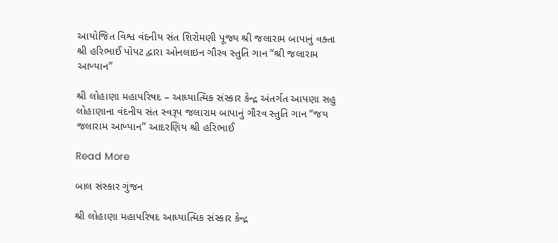આયોજિત વિશ્વ વંદનીય સંત શિરોમણી પૂજ્ય શ્રી જલારામ બાપાનું વક્તા શ્રી હરિભાઈ પોપટ દ્વારા ઓનલાઇન ગૌરવ સ્તુતિ ગાન “શ્રી જલારામ આખ્યાન”

શ્રી લોહાણા મહાપરિષદ – આધ્યાત્મિક સંસ્કાર કેન્દ્ર અંતર્ગત આપણા સહુ લોહાણાના વંદનીય સંત સ્વરૂપ જલારામ બાપાનું ગૌરવ સ્તુતિ ગાન “જય જલારામ આખ્યાન” આદરણિય શ્રી હરિભાઈ

Read More

બાલ સંસ્કાર ગુંજન

શ્રી લોહાણા મહાપરિષદ આધ્યાત્મિક સંસ્કાર કેન્દ્ર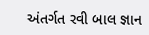અંતર્ગત રવી બાલ જ્ઞાન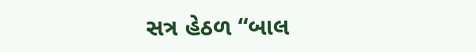સત્ર હેઠળ “બાલ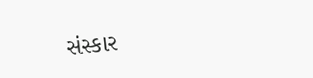સંસ્કાર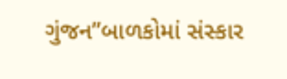ગુંજન”બાળકોમાં સંસ્કાર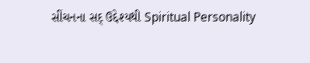સીંચનના સદ્ ઉદ્દેશ્યથી Spiritual Personality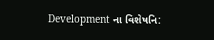Development ના વિશેષનિ: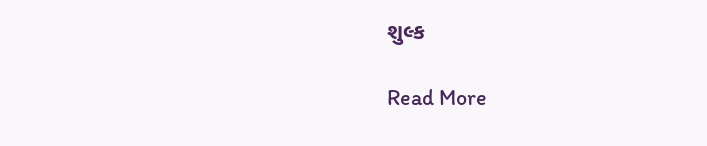શુલ્ક

Read More